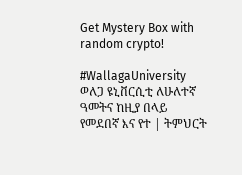Get Mystery Box with random crypto!

#WallagaUniversity ወለጋ ዩኒቨርሲቲ ለሁለተኛ ዓመትና ከዚያ በላይ የመደበኛ እና የተ | ትምህርት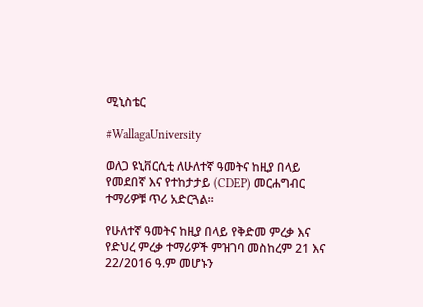ሚኒስቴር

#WallagaUniversity

ወለጋ ዩኒቨርሲቲ ለሁለተኛ ዓመትና ከዚያ በላይ የመደበኛ እና የተከታታይ (CDEP) መርሐግብር ተማሪዎቹ ጥሪ አድርጓል፡፡

የሁለተኛ ዓመትና ከዚያ በላይ የቅድመ ምረቃ እና የድህረ ምረቃ ተማሪዎች ምዝገባ መስከረም 21 እና 22/2016 ዓ.ም መሆኑን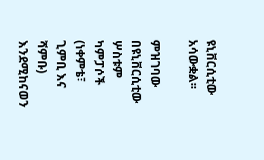ዩኒቨርሲቲው አሳውቋል፡፡

ምዝገባው በዩኒቨርሲቲው ሦስቱም ካምፓሶች (ነቀምቴ፣ ጊምቢ እና ሻምቡ) እንደሚከናወን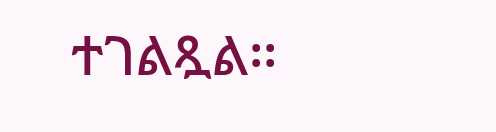ተገልጿል፡፡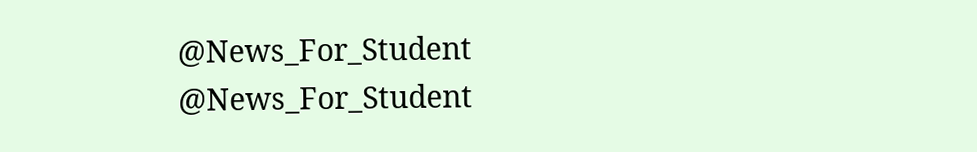@News_For_Student
@News_For_Student